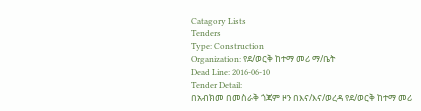Catagory Lists
Tenders
Type: Construction
Organization: የደ/ወርቅ ከተማ መሪ ማ/ቤት
Dead Line: 2016-06-10
Tender Detail:
በአብክመ በመስራቅ ጎጃም ዞን በእና/እና/ወረዳ የደ/ወርቅ ከተማ መሪ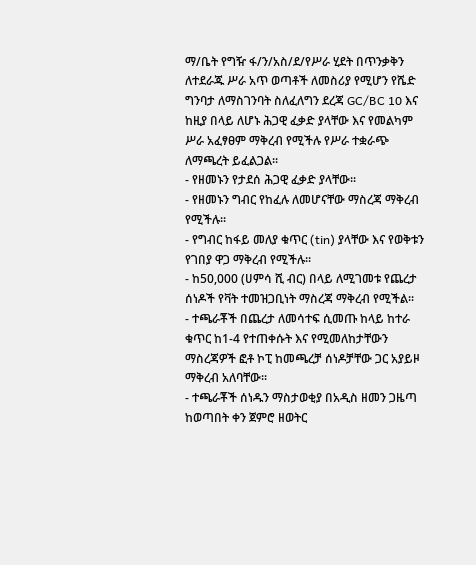ማ/ቤት የግዥ ፋ/ን/አስ/ደ/የሥራ ሂደት በጥንቃቅን ለተደራጁ ሥራ አጥ ወጣቶች ለመስሪያ የሚሆን የሼድ ግንባታ ለማስገንባት ስለፈለግን ደረጃ GC/BC 10 እና ከዚያ በላይ ለሆኑ ሕጋዊ ፈቃድ ያላቸው እና የመልካም ሥራ አፈፃፀም ማቅረብ የሚችሉ የሥራ ተቋራጭ ለማጫረት ይፈልጋል፡፡
- የዘመኑን የታደሰ ሕጋዊ ፈቃድ ያላቸው፡፡
- የዘመኑን ግብር የከፈሉ ለመሆናቸው ማስረጃ ማቅረብ የሚችሉ፡፡
- የግብር ከፋይ መለያ ቁጥር (tin) ያላቸው እና የወቅቱን የገበያ ዋጋ ማቅረብ የሚችሉ፡፡
- ከ50,000 (ሀምሳ ሺ ብር) በላይ ለሚገመቱ የጨረታ ሰነዶች የቫት ተመዝጋቢነት ማስረጃ ማቅረብ የሚችል፡፡
- ተጫራቾች በጨረታ ለመሳተፍ ሲመጡ ከላይ ከተራ ቁጥር ከ1-4 የተጠቀሱት እና የሚመለከታቸውን ማስረጃዎች ፎቶ ኮፒ ከመጫረቻ ሰነዶቻቸው ጋር አያይዞ ማቅረብ አለባቸው፡፡
- ተጫራቾች ሰነዱን ማስታወቂያ በአዲስ ዘመን ጋዜጣ ከወጣበት ቀን ጀምሮ ዘወትር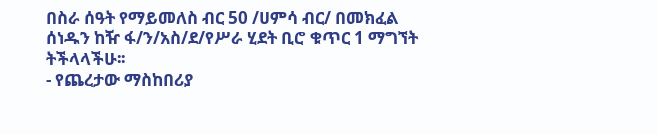በስራ ሰዓት የማይመለስ ብር 50 /ሀምሳ ብር/ በመክፈል ሰነዱን ከዥ ፋ/ን/አስ/ደ/የሥራ ሂደት ቢሮ ቁጥር 1 ማግኘት ትችላላችሁ፡፡
- የጨረታው ማስከበሪያ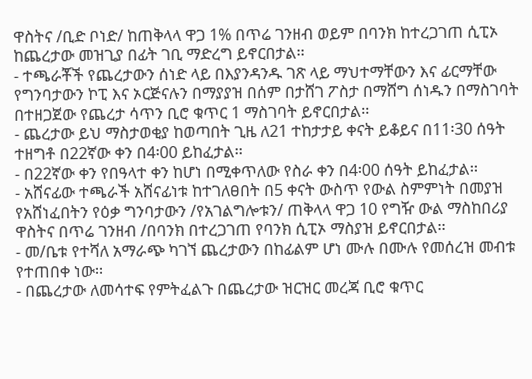ዋስትና /ቢድ ቦነድ/ ከጠቅላላ ዋጋ 1% በጥሬ ገንዘብ ወይም በባንክ ከተረጋገጠ ሲፒኦ ከጨረታው መዝጊያ በፊት ገቢ ማድረግ ይኖርበታል፡፡
- ተጫራቾች የጨረታውን ሰነድ ላይ በእያንዳንዱ ገጽ ላይ ማህተማቸውን እና ፊርማቸው የግንባታውን ኮፒ እና ኦርጅናሉን በማያያዝ በሰም በታሸገ ፖስታ በማሸግ ሰነዱን በማስገባት በተዘጋጀው የጨረታ ሳጥን ቢሮ ቁጥር 1 ማስገባት ይኖርበታል፡፡
- ጨረታው ይህ ማስታወቂያ ከወጣበት ጊዜ ለ21 ተከታታይ ቀናት ይቆይና በ11፡30 ሰዓት ተዘግቶ በ22ኛው ቀን በ4፡00 ይከፈታል፡፡
- በ22ኛው ቀን የበዓላተ ቀን ከሆነ በሚቀጥለው የስራ ቀን በ4፡00 ሰዓት ይከፈታል፡፡
- አሸናፊው ተጫራች አሸናፊነቱ ከተገለፀበት በ5 ቀናት ውስጥ የውል ስምምነት በመያዝ የአሸነፈበትን የዕቃ ግንባታውን /የአገልግሎቱን/ ጠቅላላ ዋጋ 10 የግዥ ውል ማስከበሪያ ዋስትና በጥሬ ገንዘብ /በባንክ በተረጋገጠ የባንክ ሲፒኦ ማስያዝ ይኖርበታል፡፡
- መ/ቤቱ የተሻለ አማራጭ ካገኘ ጨረታውን በከፊልም ሆነ ሙሉ በሙሉ የመሰረዝ መብቱ የተጠበቀ ነው፡፡
- በጨረታው ለመሳተፍ የምትፈልጉ በጨረታው ዝርዝር መረጃ ቢሮ ቁጥር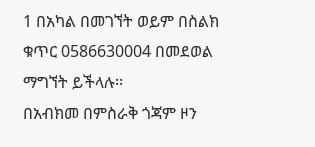1 በአካል በመገኘት ወይም በስልክ ቁጥር 0586630004 በመደወል ማግኘት ይችላሉ፡፡
በአብክመ በምስራቅ ጎጃም ዞን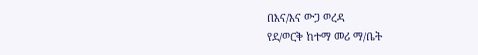በእና/እና ውጋ ወረዳ
የደ/ወርቅ ከተማ መሪ ማ/ቤት